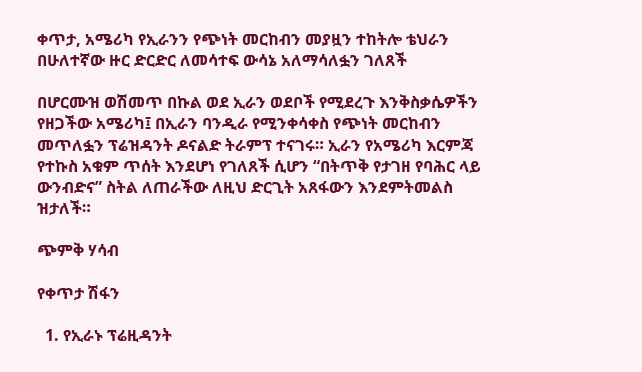ቀጥታ, አሜሪካ የኢራንን የጭነት መርከብን መያዟን ተከትሎ ቴህራን በሁለተኛው ዙር ድርድር ለመሳተፍ ውሳኔ አለማሳለፏን ገለጸች

በሆርሙዝ ወሽመጥ በኩል ወደ ኢራን ወደቦች የሚደረጉ እንቅስቃሴዎችን የዘጋችው አሜሪካ፤ በኢራን ባንዲራ የሚንቀሳቀስ የጭነት መርከብን መጥለፏን ፕሬዝዳንት ዶናልድ ትራምፕ ተናገሩ። ኢራን የአሜሪካ እርምጃ የተኩስ አቁም ጥሰት እንደሆነ የገለጸች ሲሆን “በትጥቅ የታገዘ የባሕር ላይ ውንብድና” ስትል ለጠራችው ለዚህ ድርጊት አጸፋውን እንደምትመልስ ዝታለች።

ጭምቅ ሃሳብ

የቀጥታ ሽፋን

  1. የኢራኑ ፕሬዚዳንት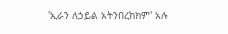'ኢራን ለኃይል አትንበረከክም' አሉ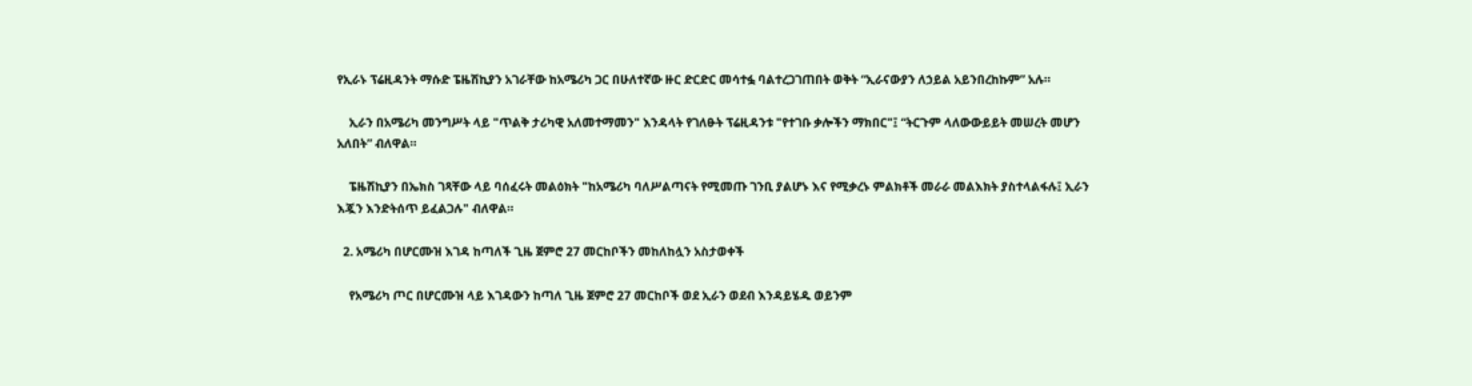የኢራኑ ፕሬዚዳንት ማሱድ ፔዜሽኪያን አገራቸው ከአሜሪካ ጋር በሁለተኛው ዙር ድርድር መሳተፏ ባልተረጋገጠበት ወቅት “ኢራናውያን ለኃይል አይንበረከኩም” አሉ።

    ኢራን በአሜሪካ መንግሥት ላይ "ጥልቅ ታሪካዊ አለመተማመን" እንዳላት የገለፁት ፕሬዚዳንቱ "የተገቡ ቃሎችን ማክበር"፤ “ትርጉም ላለውውይይት መሠረት መሆን አለበት” ብለዋል።

    ፔዜሽኪያን በኤክስ ገጻቸው ላይ ባሰፈሩት መልዕክት "ከአሜሪካ ባለሥልጣናት የሚመጡ ገንቢ ያልሆኑ እና የሚቃረኑ ምልክቶች መራራ መልእክት ያስተላልፋሉ፤ ኢራን እጇን እንድትሰጥ ይፈልጋሉ" ብለዋል።

  2. አሜሪካ በሆርሙዝ እገዳ ከጣለች ጊዜ ጀምሮ 27 መርከቦችን መከለከሏን አስታወቀች

    የአሜሪካ ጦር በሆርሙዝ ላይ እገዳውን ከጣለ ጊዜ ጀምሮ 27 መርከቦች ወደ ኢራን ወደብ እንዳይሄዱ ወይንም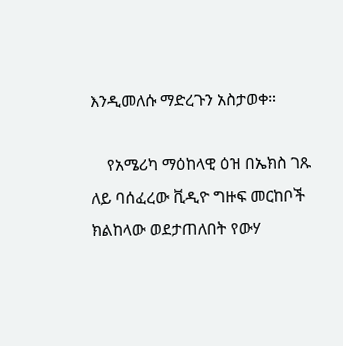እንዲመለሱ ማድረጉን አስታወቀ።

    የአሜሪካ ማዕከላዊ ዕዝ በኤክስ ገጹ ለይ ባሰፈረው ቪዲዮ ግዙፍ መርከቦች ክልከላው ወደታጠለበት የውሃ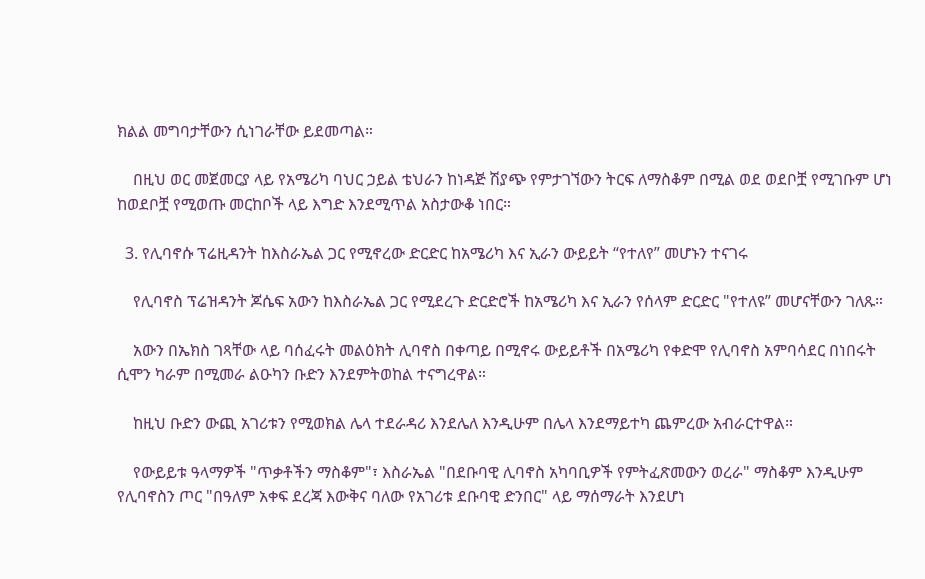ክልል መግባታቸውን ሲነገራቸው ይደመጣል።

    በዚህ ወር መጀመርያ ላይ የአሜሪካ ባህር ኃይል ቴህራን ከነዳጅ ሽያጭ የምታገኘውን ትርፍ ለማስቆም በሚል ወደ ወደቦቿ የሚገቡም ሆነ ከወደቦቿ የሚወጡ መርከቦች ላይ እግድ እንደሚጥል አስታውቆ ነበር።

  3. የሊባኖሱ ፕሬዚዳንት ከእስራኤል ጋር የሚኖረው ድርድር ከአሜሪካ እና ኢራን ውይይት “የተለየ” መሆኑን ተናገሩ

    የሊባኖስ ፕሬዝዳንት ጆሴፍ አውን ከእስራኤል ጋር የሚደረጉ ድርድሮች ከአሜሪካ እና ኢራን የሰላም ድርድር "የተለዩ” መሆናቸውን ገለጹ።

    አውን በኤክስ ገጻቸው ላይ ባሰፈሩት መልዕክት ሊባኖስ በቀጣይ በሚኖሩ ውይይቶች በአሜሪካ የቀድሞ የሊባኖስ አምባሳደር በነበሩት ሲሞን ካራም በሚመራ ልዑካን ቡድን እንደምትወከል ተናግረዋል።

    ከዚህ ቡድን ውጪ አገሪቱን የሚወክል ሌላ ተደራዳሪ እንደሌለ እንዲሁም በሌላ እንደማይተካ ጨምረው አብራርተዋል።

    የውይይቱ ዓላማዎች "ጥቃቶችን ማስቆም"፣ እስራኤል "በደቡባዊ ሊባኖስ አካባቢዎች የምትፈጽመውን ወረራ" ማስቆም እንዲሁም የሊባኖስን ጦር "በዓለም አቀፍ ደረጃ እውቅና ባለው የአገሪቱ ደቡባዊ ድንበር" ላይ ማሰማራት እንደሆነ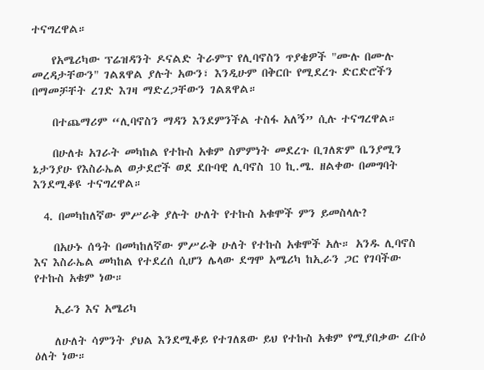ተናግረዋል።

    የአሜሪካው ፕሬዝዳንት ዶናልድ ትራምፕ የሊባኖስን ጥያቄዎች "ሙሉ በሙሉ መረዳታቸውን" ገልጸዋል ያሉት አውን፣ እንዲሁም በቅርቡ የሚደረጉ ድርድሮችን በማመቻቸት ረገድ እገዛ ማድረጋቸውን ገልጸዋል።

    በተጨማሪም “ሊባኖስን ማዳን እንደምንችል ተስፋ አለኝ” ሲሉ ተናግረዋል።

    በሁለቱ አገራት መካከል የተኩስ አቁም ስምምነት መደረጉ ቢገለጽም ቤንያሚን ኔታንያሁ የእስራኤል ወታደሮች ወደ ደቡባዊ ሊባኖስ 10 ኪ.ሜ. ዘልቀው በመግባት እንደሚቆዩ ተናግረዋል።

  4. በመካከለኛው ምሥራቅ ያሉት ሁለት የተኩስ አቁሞች ምን ይመስላሉ?

    በአሁኑ ሰዓት በመካከለኛው ምሥራቅ ሁለት የተኩስ አቁሞች አሉ። አንዱ ሊባኖስ እና እስራኤል መካከል የተደረሰ ሲሆን ሌላው ደግሞ አሜሪካ ከኢራን ጋር የገባችው የተኩስ አቁም ነው።

    ኢራን እና አሜሪካ

    ለሁለት ሳምንት ያህል እንደሚቆይ የተገለጸው ይህ የተኩስ አቁም የሚያበቃው ረቡዕ ዕለት ነው።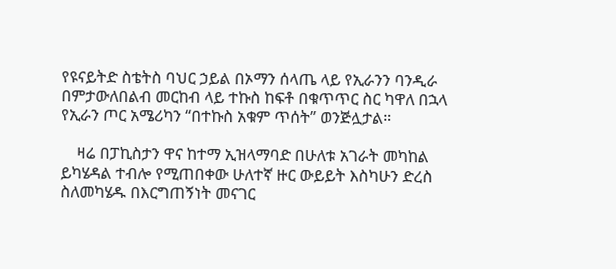የዩናይትድ ስቴትስ ባህር ኃይል በኦማን ሰላጤ ላይ የኢራንን ባንዲራ በምታውለበልብ መርከብ ላይ ተኩስ ከፍቶ በቁጥጥር ስር ካዋለ በኋላ የኢራን ጦር አሜሪካን “በተኩስ አቁም ጥሰት” ወንጅሏታል።

    ዛሬ በፓኪስታን ዋና ከተማ ኢዝላማባድ በሁለቱ አገራት መካከል ይካሄዳል ተብሎ የሚጠበቀው ሁለተኛ ዙር ውይይት እስካሁን ድረስ ስለመካሄዱ በእርግጠኝነት መናገር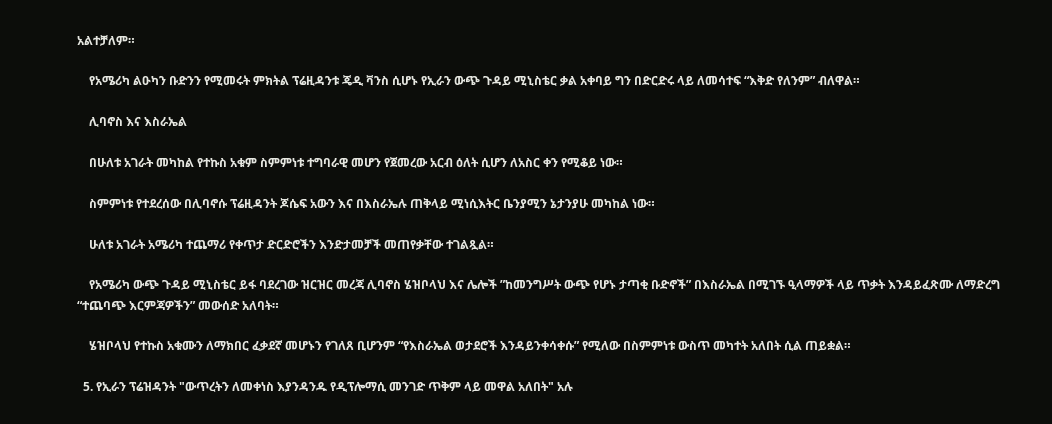አልተቻለም።

    የአሜሪካ ልዑካን ቡድንን የሚመሩት ምክትል ፕሬዚዳንቱ ጄዲ ቫንስ ሲሆኑ የኢራን ውጭ ጉዳይ ሚኒስቴር ቃል አቀባይ ግን በድርድሩ ላይ ለመሳተፍ “እቅድ የለንም” ብለዋል።

    ሊባኖስ እና እስራኤል

    በሁለቱ አገራት መካከል የተኩስ አቁም ስምምነቱ ተግባራዊ መሆን የጀመረው አርብ ዕለት ሲሆን ለአስር ቀን የሚቆይ ነው።

    ስምምነቱ የተደረሰው በሊባኖሱ ፕሬዚዳንት ጆሴፍ አውን እና በእስራኤሉ ጠቅላይ ሚነሲእትር ቤንያሚን ኔታንያሁ መካከል ነው።

    ሁለቱ አገራት አሜሪካ ተጨማሪ የቀጥታ ድርድሮችን እንድታመቻች መጠየቃቸው ተገልጿል።

    የአሜሪካ ውጭ ጉዳይ ሚኒስቴር ይፋ ባደረገው ዝርዝር መረጃ ሊባኖስ ሄዝቦላህ እና ሌሎች ”ከመንግሥት ውጭ የሆኑ ታጣቂ ቡድኖች” በእስራኤል በሚገኙ ዒላማዎች ላይ ጥቃት እንዳይፈጽሙ ለማድረግ “ተጨባጭ እርምጃዎችን” መውሰድ አለባት።

    ሄዝቦላህ የተኩስ አቁሙን ለማክበር ፈቃደኛ መሆኑን የገለጸ ቢሆንም “የእስራኤል ወታደሮች እንዳይንቀሳቀሱ” የሚለው በስምምነቱ ውስጥ መካተት አለበት ሲል ጠይቋል።

  5. የኢራን ፕሬዝዳንት "ውጥረትን ለመቀነስ እያንዳንዱ የዲፕሎማሲ መንገድ ጥቅም ላይ መዋል አለበት" አሉ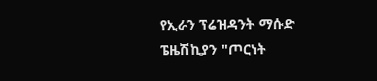የኢራን ፕሬዝዳንት ማሱድ ፔዜሽኪያን "ጦርነት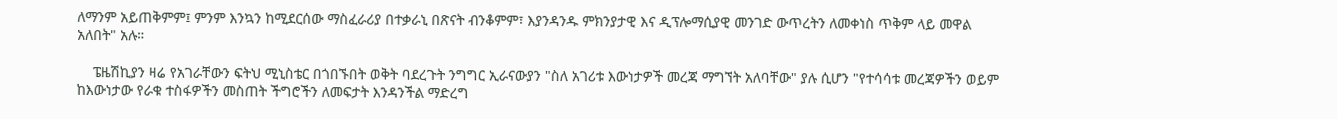ለማንም አይጠቅምም፤ ምንም እንኳን ከሚደርሰው ማስፈራሪያ በተቃራኒ በጽናት ብንቆምም፣ እያንዳንዱ ምክንያታዊ እና ዲፕሎማሲያዊ መንገድ ውጥረትን ለመቀነስ ጥቅም ላይ መዋል አለበት" አሉ።

    ፔዜሽኪያን ዛሬ የአገራቸውን ፍትህ ሚኒስቴር በጎበኙበት ወቅት ባደረጉት ንግግር ኢራናውያን "ስለ አገሪቱ እውነታዎች መረጃ ማግኘት አለባቸው" ያሉ ሲሆን "የተሳሳቱ መረጃዎችን ወይም ከእውነታው የራቁ ተስፋዎችን መስጠት ችግሮችን ለመፍታት እንዳንችል ማድረግ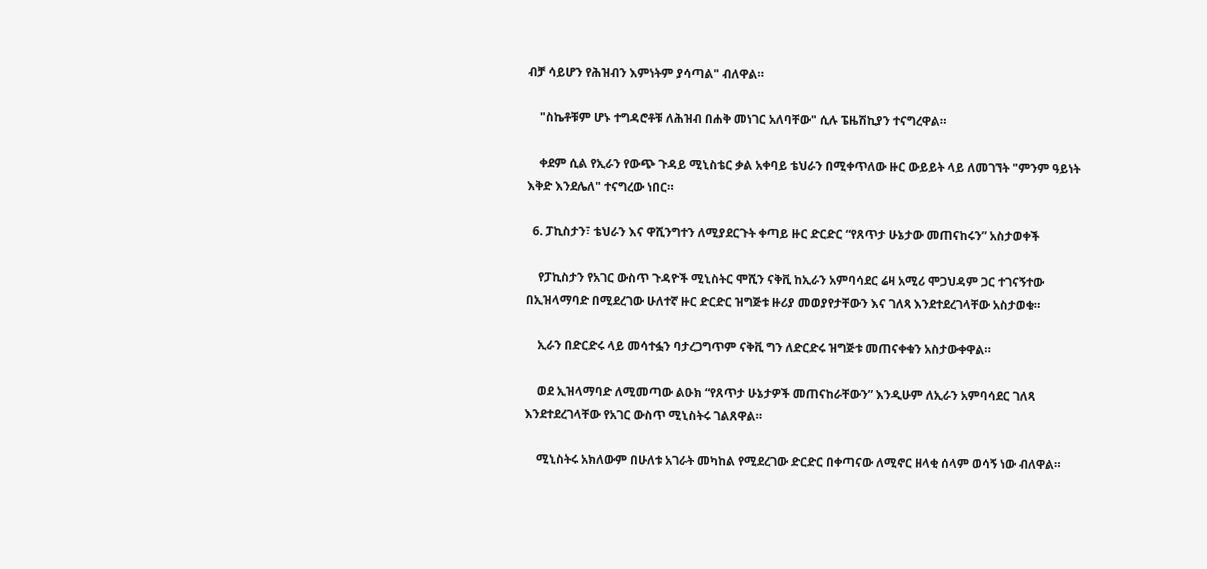ብቻ ሳይሆን የሕዝብን እምነትም ያሳጣል" ብለዋል።

    "ስኬቶቹም ሆኑ ተግዳሮቶቹ ለሕዝብ በሐቅ መነገር አለባቸው" ሲሉ ፔዜሽኪያን ተናግረዋል።

    ቀደም ሲል የኢራን የውጭ ጉዳይ ሚኒስቴር ቃል አቀባይ ቴህራን በሚቀጥለው ዙር ውይይት ላይ ለመገኘት "ምንም ዓይነት እቅድ እንደሌለ" ተናግረው ነበር።

  6. ፓኪስታን፣ ቴህራን እና ዋሺንግተን ለሚያደርጉት ቀጣይ ዙር ድርድር “የጸጥታ ሁኔታው መጠናከሩን” አስታወቀች

    የፓኪስታን የአገር ውስጥ ጉዳዮች ሚኒስትር ሞሺን ናቅቪ ከኢራን አምባሳደር ሬዛ አሚሪ ሞጋህዳም ጋር ተገናኝተው በኢዝላማባድ በሚደረገው ሁለተኛ ዙር ድርድር ዝግጅቱ ዙሪያ መወያየታቸውን እና ገለጻ እንደተደረገላቸው አስታወቁ።

    ኢራን በድርድሩ ላይ መሳተፏን ባታረጋግጥም ናቅቪ ግን ለድርድሩ ዝግጅቱ መጠናቀቁን አስታውቀዋል።

    ወደ ኢዝላማባድ ለሚመጣው ልዑክ “የጸጥታ ሁኔታዎች መጠናከራቸውን” እንዲሁም ለኢራን አምባሳደር ገለጻ እንደተደረገላቸው የአገር ውስጥ ሚኒስትሩ ገልጸዋል።

    ሚኒስትሩ አክለውም በሁለቱ አገራት መካከል የሚደረገው ድርድር በቀጣናው ለሚኖር ዘላቂ ሰላም ወሳኝ ነው ብለዋል።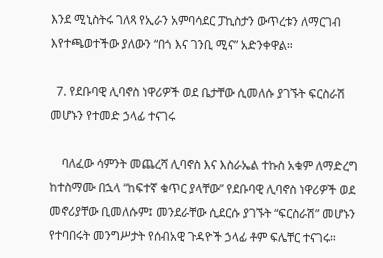እንደ ሚኒስትሩ ገለጻ የኢራን አምባሳደር ፓኪስታን ውጥረቱን ለማርገብ እየተጫወተችው ያለውን “በጎ እና ገንቢ ሚና” አድንቀዋል።

  7. የደቡባዊ ሊባኖስ ነዋሪዎች ወደ ቤታቸው ሲመለሱ ያገኙት ፍርስራሽ መሆኑን የተመድ ኃላፊ ተናገሩ

    ባለፈው ሳምንት መጨረሻ ሊባኖስ እና እስራኤል ተኩስ አቁም ለማድረግ ከተስማሙ በኋላ “ከፍተኛ ቁጥር ያላቸው” የደቡባዊ ሊባኖስ ነዋሪዎች ወደ መኖሪያቸው ቢመለሱም፤ መንደራቸው ሲደርሱ ያገኙት “ፍርስራሽ” መሆኑን የተባበሩት መንግሥታት የሰብአዊ ጉዳዮች ኃላፊ ቶም ፍሌቸር ተናገሩ።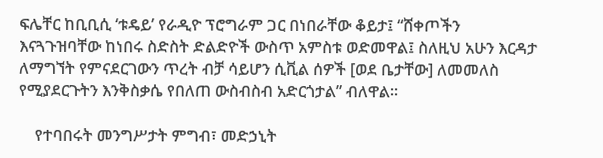ፍሌቸር ከቢቢሲ ‘ቱዴይ’ የራዲዮ ፕሮግራም ጋር በነበራቸው ቆይታ፤ “ሸቀጦችን እናጓጉዝባቸው ከነበሩ ስድስት ድልድዮች ውስጥ አምስቱ ወድመዋል፤ ስለዚህ አሁን እርዳታ ለማግኘት የምናደርገውን ጥረት ብቻ ሳይሆን ሲቪል ሰዎች [ወደ ቤታቸው] ለመመለስ የሚያደርጉትን እንቅስቃሴ የበለጠ ውስብስብ አድርጎታል” ብለዋል።

    የተባበሩት መንግሥታት ምግብ፣ መድኃኒት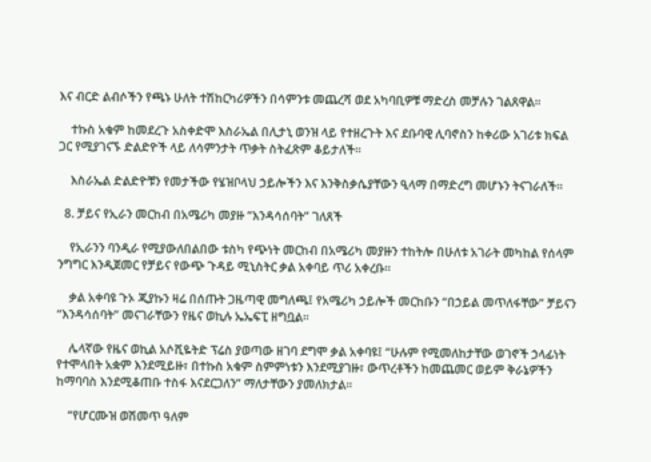እና ብርድ ልብሶችን የጫኑ ሁለት ተሽከርካሪዎችን በሳምንቱ መጨረሻ ወደ አካባቢዎቹ ማድረስ መቻሉን ገልጸዋል።

    ተኩስ አቁም ከመደረጉ አስቀድሞ እስራኤል በሊታኒ ወንዝ ላይ የተዘረጉት እና ደቡባዊ ሊባኖስን ከቀሪው አገሪቱ ክፍል ጋር የሚያገናኙ ድልድዮች ላይ ለሳምንታት ጥቃት ስትፈጽም ቆይታለች።

    እስራኤል ድልድዮቹን የመታችው የሄዝቦላህ ኃይሎችን እና እንቅስቃሴያቸውን ዒላማ በማድረግ መሆኑን ትናገራለች።

  8. ቻይና የኢራን መርከብ በአሜሪካ መያዙ “እንዳሳሰባት” ገለጸች

    የኢራንን ባንዲራ የሚያውለበልበው ቱስካ የጭነት መርከብ በአሜሪካ መያዙን ተከትሎ በሁለቱ አገራት መካከል የሰላም ንግግር እንዲጀመር የቻይና የውጭ ጉዳይ ሚኒስትር ቃል አቀባይ ጥሪ አቀረቡ።

    ቃል አቀባዩ ጉኦ ጂያኩን ዛሬ በሰጡት ጋዜጣዊ መግለጫ፤ የአሜሪካ ኃይሎች መርከቡን “በኃይል መጥለፋቸው” ቻይናን “እንዳሳሰባት” መናገራቸውን የዜና ወኪሉ ኤኤፍፒ ዘግቧል።

    ሌላኛው የዜና ወኪል አሶሺዬትድ ፕሬስ ያወጣው ዘገባ ደግሞ ቃል አቀባዩ፤ “ሁሉም የሚመለከታቸው ወገኖች ኃላፊነት የተሞላበት አቋም እንደሚይዙ፣ በተኩስ አቁም ስምምነቱን እንደሚያገዙ፣ ውጥረቶችን ከመጨመር ወይም ቅራኔዎችን ከማባባስ እንደሚቆጠቡ ተስፋ እናደርጋለን” ማለታቸውን ያመለክታል።

    “የሆርሙዝ ወሽመጥ ዓለም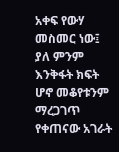አቀፍ የውሃ መስመር ነው፤ ያለ ምንም እንቅፋት ክፍት ሆኖ መቆየቱንም ማረጋገጥ የቀጠናው አገራት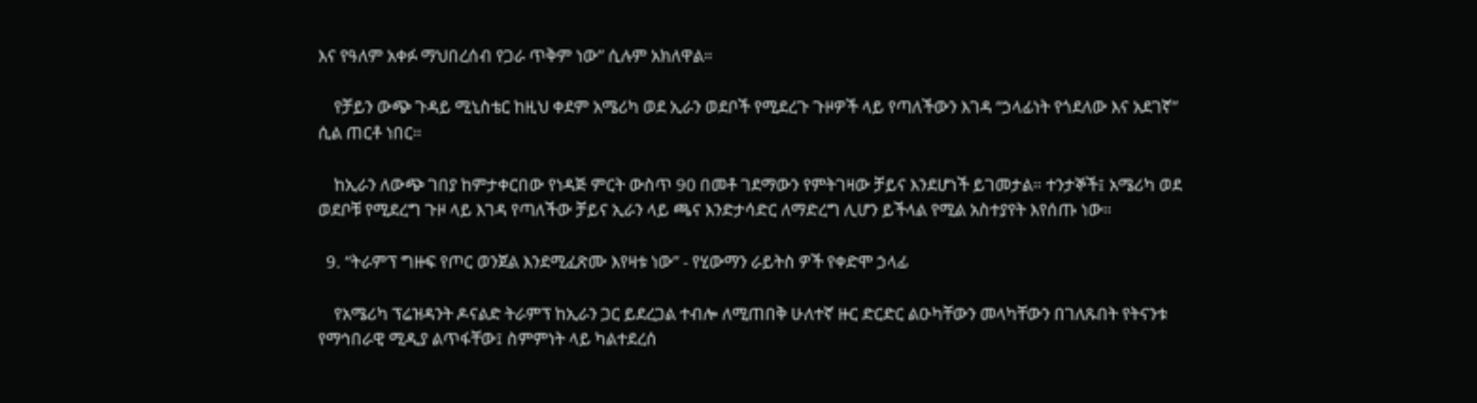እና የዓለም አቀፉ ማህበረሰብ የጋራ ጥቅም ነው” ሲሉም አክለዋል።

    የቻይን ውጭ ጉዳይ ሚኒስቴር ከዚህ ቀደም አሜሪካ ወደ ኢራን ወደቦች የሚደረጉ ጉዞዎች ላይ የጣለችውን እገዳ “ኃላፊነት የጎደለው እና አደገኛ” ሲል ጠርቶ ነበር።

    ከኢራን ለውጭ ገበያ ከምታቀርበው የነዳጅ ምርት ውስጥ 90 በመቶ ገደማውን የምትገዛው ቻይና እንደሆነች ይገመታል። ተንታኞች፤ አሜሪካ ወደ ወደቦቹ የሚደረግ ጉዞ ላይ እገዳ የጣለችው ቻይና ኢራን ላይ ጫና እንድታሳድር ለማድረግ ሊሆን ይችላል የሚል አስተያየት እየሰጡ ነው።

  9. “ትራምፕ ግዙፍ የጦር ወንጀል እንደሚፈጽሙ እየዛቱ ነው” - የሂውማን ራይትስ ዎች የቀድሞ ኃላፊ

    የአሜሪካ ፕሬዝዳንት ዶናልድ ትራምፕ ከኢራን ጋር ይደረጋል ተብሎ ለሚጠበቅ ሁለተኛ ዙር ድርድር ልዑካቸውን መላካቸውን በገለጹበት የትናንቱ የማኅበራዊ ሚዲያ ልጥፋቸው፤ ስምምነት ላይ ካልተደረሰ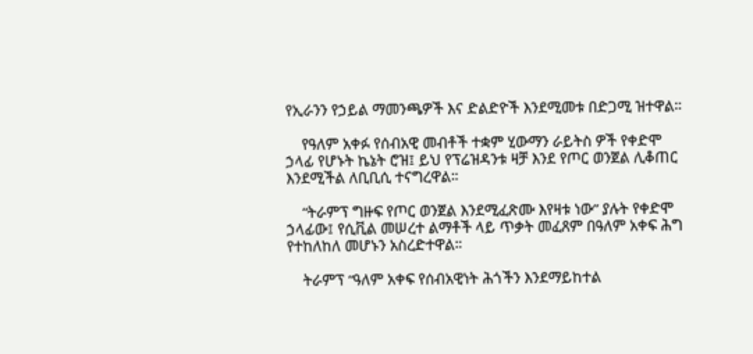የኢራንን የኃይል ማመንጫዎች እና ድልድዮች እንደሚመቱ በድጋሚ ዝተዋል።

    የዓለም አቀፉ የሰብአዊ መብቶች ተቋም ሂውማን ራይትስ ዎች የቀድሞ ኃላፊ የሆኑት ኬኔት ሮዝ፤ ይህ የፕሬዝዳንቱ ዛቻ እንደ የጦር ወንጀል ሊቆጠር እንደሚችል ለቢቢሲ ተናግረዋል።

    “ትራምፕ ግዙፍ የጦር ወንጀል እንደሚፈጽሙ እየዛቱ ነው” ያሉት የቀድሞ ኃላፊው፤ የሲቪል መሠረተ ልማቶች ላይ ጥቃት መፈጸም በዓለም አቀፍ ሕግ የተከለከለ መሆኑን አስረድተዋል።

    ትራምፕ “ዓለም አቀፍ የሰብአዊነት ሕጎችን እንደማይከተል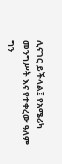ሊናገር ይችላል፤ የአሜሪካ መንግሥት እና የተቀረው ዓለም ግን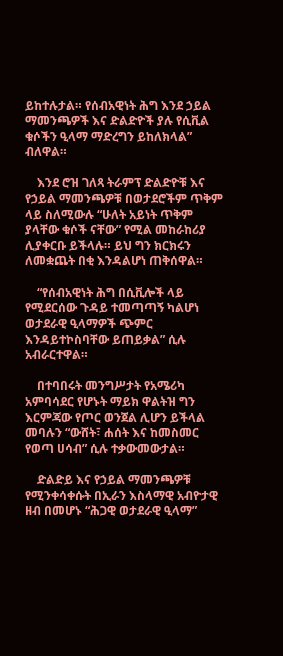ይከተሉታል። የሰብአዊነት ሕግ እንደ ኃይል ማመንጫዎች እና ድልድዮች ያሉ የሲቪል ቁሶችን ዒላማ ማድረግን ይከለክላል” ብለዋል።

    እንደ ሮዝ ገለጻ ትራምፕ ድልድዮቹ እና የኃይል ማመንጫዎቹ በወታደሮችም ጥቅም ላይ ስለሚውሉ “ሁለት አይነት ጥቅም ያላቸው ቁሶች ናቸው” የሚል መከራከሪያ ሊያቀርቡ ይችላሉ። ይህ ግን ክርክሩን ለመቋጨት በቂ እንዳልሆነ ጠቅሰዋል።

    “የሰብአዊነት ሕግ በሲቪሎች ላይ የሚደርሰው ጉዳይ ተመጣጣኝ ካልሆነ ወታደራዊ ዒላማዎች ጭምር እንዳይተኮስባቸው ይጠይቃል” ሲሉ አብራርተዋል።

    በተባበሩት መንግሥታት የአሜሪካ አምባሳደር የሆኑት ማይክ ዋልትዝ ግን እርምጃው የጦር ወንጀል ሊሆን ይችላል መባሉን “ውሸት፣ ሐሰት እና ከመስመር የወጣ ሀሳብ” ሲሉ ተቃውመውታል።

    ድልድይ እና የኃይል ማመንጫዎቹ የሚንቀሳቀሱት በኢራን እስላማዊ አብዮታዊ ዘብ በመሆኑ “ሕጋዊ ወታደራዊ ዒላማ”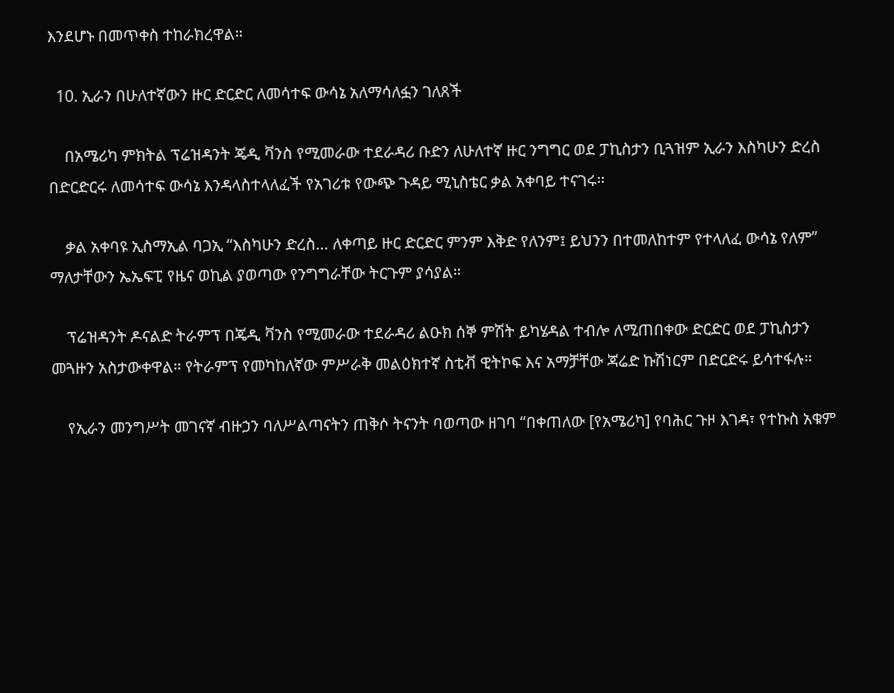እንደሆኑ በመጥቀስ ተከራክረዋል።

  10. ኢራን በሁለተኛውን ዙር ድርድር ለመሳተፍ ውሳኔ አለማሳለፏን ገለጸች

    በአሜሪካ ምክትል ፕሬዝዳንት ጄዲ ቫንስ የሚመራው ተደራዳሪ ቡድን ለሁለተኛ ዙር ንግግር ወደ ፓኪስታን ቢጓዝም ኢራን እስካሁን ድረስ በድርድርሩ ለመሳተፍ ውሳኔ እንዳላስተላለፈች የአገሪቱ የውጭ ጉዳይ ሚኒስቴር ቃል አቀባይ ተናገሩ።

    ቃል አቀባዩ ኢስማኢል ባጋኢ “እስካሁን ድረስ… ለቀጣይ ዙር ድርድር ምንም እቅድ የለንም፤ ይህንን በተመለከተም የተላለፈ ውሳኔ የለም” ማለታቸውን ኤኤፍፒ የዜና ወኪል ያወጣው የንግግራቸው ትርጉም ያሳያል።

    ፕሬዝዳንት ዶናልድ ትራምፕ በጄዲ ቫንስ የሚመራው ተደራዳሪ ልዑክ ሰኞ ምሽት ይካሄዳል ተብሎ ለሚጠበቀው ድርድር ወደ ፓኪስታን መጓዙን አስታውቀዋል። የትራምፕ የመካከለኛው ምሥራቅ መልዕክተኛ ስቲቭ ዊትኮፍ እና አማቻቸው ጃሬድ ኩሽነርም በድርድሩ ይሳተፋሉ።

    የኢራን መንግሥት መገናኛ ብዙኃን ባለሥልጣናትን ጠቅሶ ትናንት ባወጣው ዘገባ “በቀጠለው [የአሜሪካ] የባሕር ጉዞ እገዳ፣ የተኩስ አቁም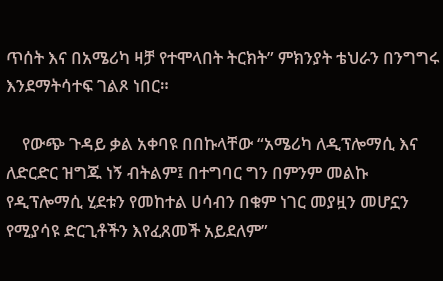ጥሰት እና በአሜሪካ ዛቻ የተሞላበት ትርክት” ምክንያት ቴህራን በንግግሩ እንደማትሳተፍ ገልጾ ነበር።

    የውጭ ጉዳይ ቃል አቀባዩ በበኩላቸው “አሜሪካ ለዲፕሎማሲ እና ለድርድር ዝግጁ ነኝ ብትልም፤ በተግባር ግን በምንም መልኩ የዲፕሎማሲ ሂደቱን የመከተል ሀሳብን በቁም ነገር መያዟን መሆኗን የሚያሳዩ ድርጊቶችን እየፈጸመች አይደለም”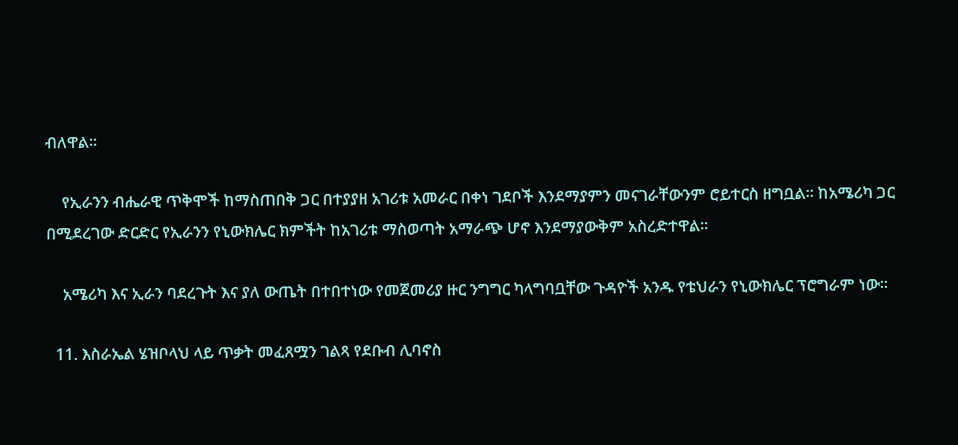ብለዋል።

    የኢራንን ብሔራዊ ጥቅሞች ከማስጠበቅ ጋር በተያያዘ አገሪቱ አመራር በቀነ ገደቦች እንደማያምን መናገራቸውንም ሮይተርስ ዘግቧል። ከአሜሪካ ጋር በሚደረገው ድርድር የኢራንን የኒውክሌር ክምችት ከአገሪቱ ማስወጣት አማራጭ ሆኖ እንደማያውቅም አስረድተዋል።

    አሜሪካ እና ኢራን ባደረጉት እና ያለ ውጤት በተበተነው የመጀመሪያ ዙር ንግግር ካላግባቧቸው ጉዳዮች አንዱ የቴህራን የኒውክሌር ፕሮግራም ነው።

  11. እስራኤል ሄዝቦላህ ላይ ጥቃት መፈጸሟን ገልጻ የደቡብ ሊባኖስ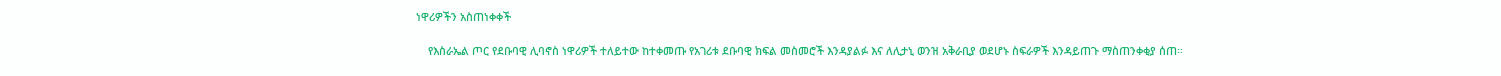ነዋሪዎችን አስጠነቀቀች

    የእስራኤል ጦር የደቡባዊ ሊባኖስ ነዋሪዎች ተለይተው ከተቀመጡ የአገሪቱ ደቡባዊ ክፍል መስመሮች እንዳያልፉ እና ለሊታኒ ወንዝ አቅራቢያ ወደሆኑ ስፍራዎች እንዳይጠጉ ማስጠንቀቂያ ሰጠ።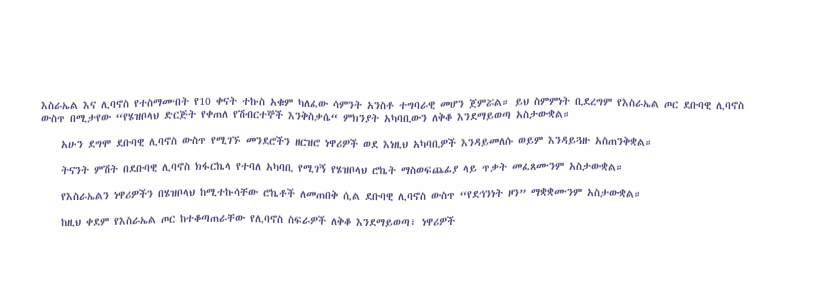እስራኤል እና ሊባኖስ የተስማሙበት የ10 ቀናት ተኩስ አቁም ካለፈው ሳምንት አንስቶ ተግባራዊ መሆን ጀምሯል። ይህ ስምምነት ቢደረግም የእስራኤል ጦር ደቡባዊ ሊባኖስ ውስጥ በሚታየው “የሄዝቦላህ ድርጅት የቀጠለ የሽብርተኞች እንቅስቃሴ“ ምክንያት አካባቢውን ለቅቆ እንደማይወጣ አስታውቋል።

    አሁን ደግሞ ደቡባዊ ሊባኖስ ውስጥ የሚገኙ መንደሮችን ዘርዝሮ ነዋሪዎች ወደ እነዚህ አካባቢዎች እንዳይመለሱ ወይም እንዳይጓዙ አስጠንቅቋል።

    ትናንት ምሽት በደቡባዊ ሊባኖስ ክፋርኬላ የተባለ አካባቢ የሚገኝ የሄዝቦላህ ሮኬት ማስወፍጨፊያ ላይ ጥቃት መፈጸሙንም አስታውቋል።

    የእስራኤልን ነዋሪዎችን በሄዝቦላህ ከሚተኩሳቸው ሮኬቶች ለመጠበቅ ሲል ደቡባዊ ሊባኖስ ውስጥ “የደኅንነት ዞን” ማቋቋሙንም አስታውቋል።

    ከዚህ ቀደም የእስራኤል ጦር ከተቆጣጠራቸው የሊባኖስ ስፍራዎች ለቅቆ እንደማይወጣ፣ ነዋሪዎች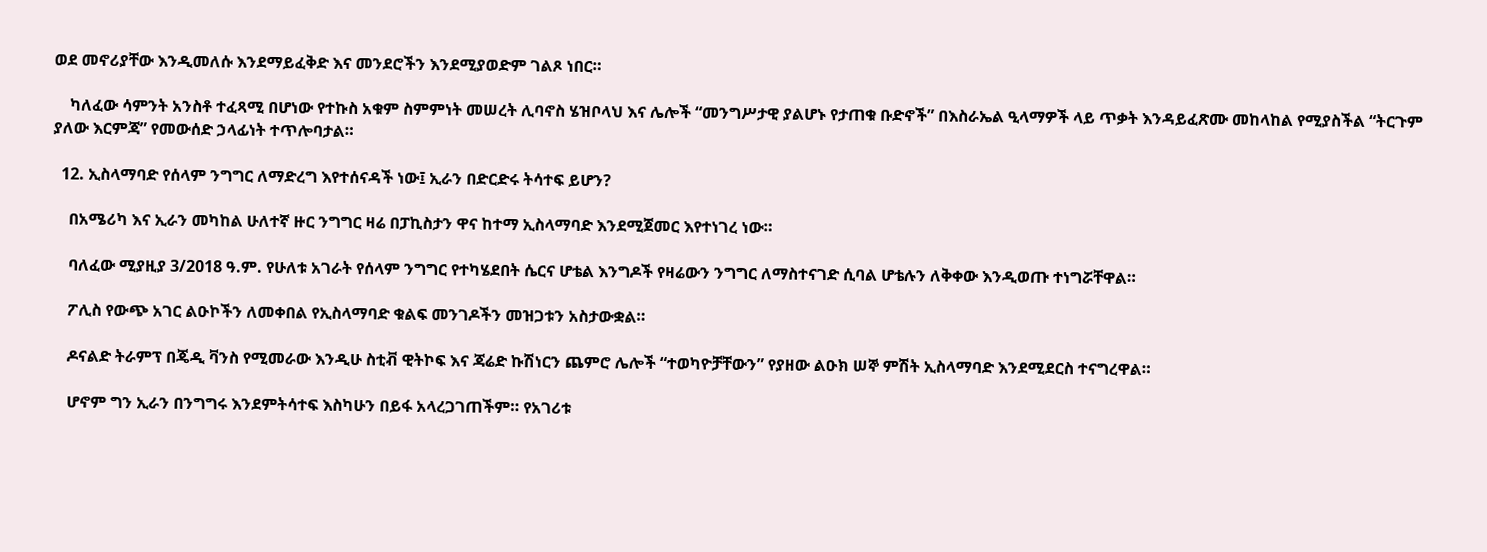ወደ መኖሪያቸው እንዲመለሱ እንደማይፈቅድ እና መንደሮችን እንደሚያወድም ገልጾ ነበር።

    ካለፈው ሳምንት አንስቶ ተፈጻሚ በሆነው የተኩስ አቁም ስምምነት መሠረት ሊባኖስ ሄዝቦላህ እና ሌሎች “መንግሥታዊ ያልሆኑ የታጠቁ ቡድኖች” በእስራኤል ዒላማዎች ላይ ጥቃት እንዳይፈጽሙ መከላከል የሚያስችል “ትርጉም ያለው እርምጃ” የመውሰድ ኃላፊነት ተጥሎባታል።

  12. ኢስላማባድ የሰላም ንግግር ለማድረግ እየተሰናዳች ነው፤ ኢራን በድርድሩ ትሳተፍ ይሆን?

    በአሜሪካ እና ኢራን መካከል ሁለተኛ ዙር ንግግር ዛሬ በፓኪስታን ዋና ከተማ ኢስላማባድ እንደሚጀመር እየተነገረ ነው።

    ባለፈው ሚያዚያ 3/2018 ዓ.ም. የሁለቱ አገራት የሰላም ንግግር የተካሄደበት ሴርና ሆቴል እንግዶች የዛሬውን ንግግር ለማስተናገድ ሲባል ሆቴሉን ለቅቀው እንዲወጡ ተነግሯቸዋል።

    ፖሊስ የውጭ አገር ልዑኮችን ለመቀበል የኢስላማባድ ቁልፍ መንገዶችን መዝጋቱን አስታውቋል።

    ዶናልድ ትራምፕ በጄዲ ቫንስ የሚመራው እንዲሁ ስቲቭ ዊትኮፍ እና ጃሬድ ኩሽነርን ጨምሮ ሌሎች “ተወካዮቻቸውን” የያዘው ልዑክ ሠኞ ምሽት ኢስላማባድ እንደሚደርስ ተናግረዋል።

    ሆኖም ግን ኢራን በንግግሩ እንደምትሳተፍ እስካሁን በይፋ አላረጋገጠችም። የአገሪቱ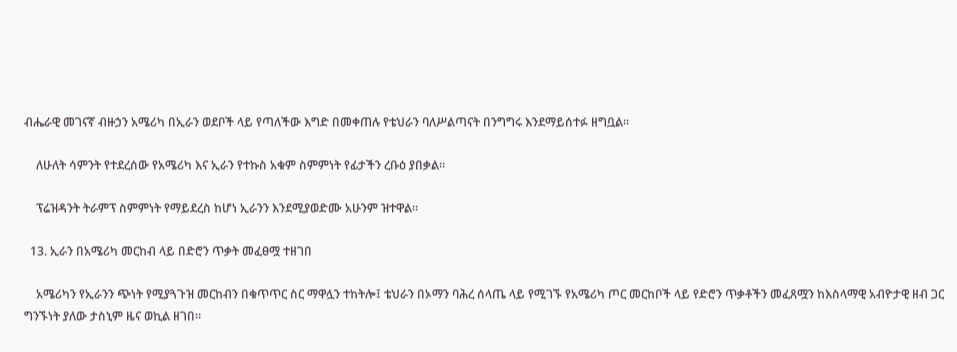ብሔራዊ መገናኛ ብዙኃን አሜሪካ በኢራን ወደቦች ላይ የጣለችው እግድ በመቀጠሉ የቴህራን ባለሥልጣናት በንግግሩ እንደማይሰተፉ ዘግቧል።

    ለሁለት ሳምንት የተደረሰው የአሜሪካ እና ኢራን የተኩስ አቁም ስምምነት የፊታችን ረቡዕ ያበቃል።

    ፕሬዝዳንት ትራምፕ ስምምነት የማይደረስ ከሆነ ኢራንን እንደሚያወድሙ አሁንም ዝተዋል።

  13. ኢራን በአሜሪካ መርከብ ላይ በድሮን ጥቃት መፈፀሟ ተዘገበ

    አሜሪካን የኢራንን ጭነት የሚያጓጉዝ መርከብን በቁጥጥር ስር ማዋሏን ተከትሎ፤ ቴህራን በኦማን ባሕረ ሰላጤ ላይ የሚገኙ የአሜሪካ ጦር መርከቦች ላይ የድሮን ጥቃቶችን መፈጸሟን ከእስላማዊ አብዮታዊ ዘብ ጋር ግንኙነት ያለው ታስኒም ዜና ወኪል ዘገበ።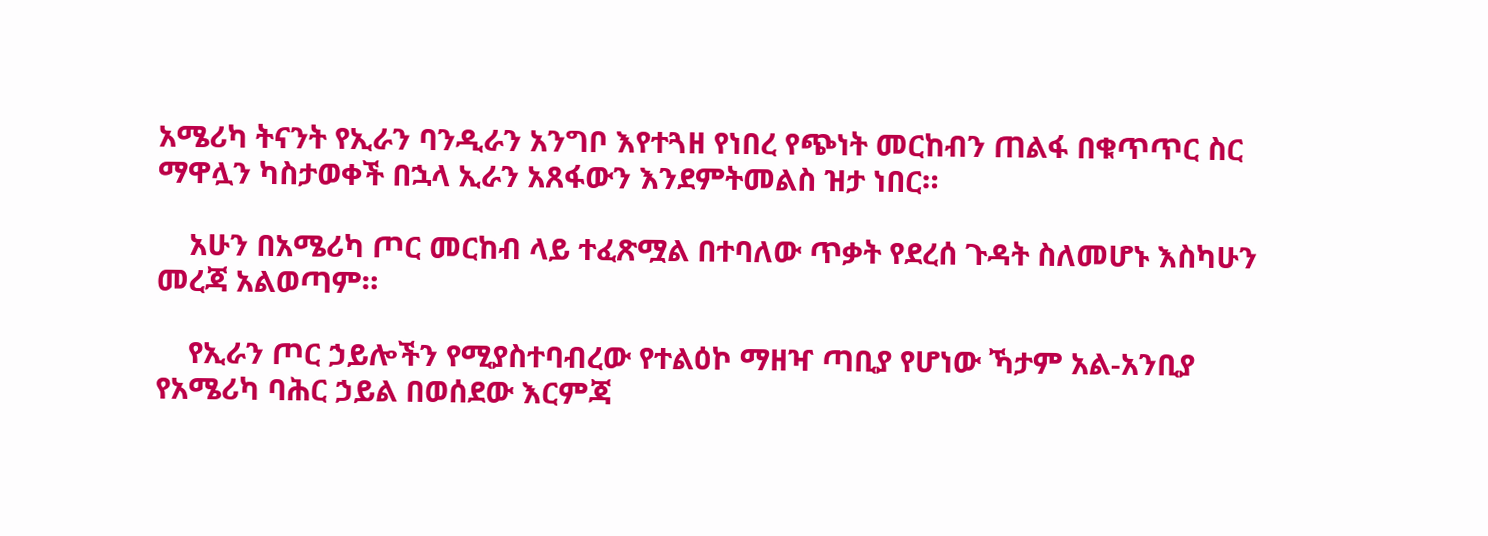አሜሪካ ትናንት የኢራን ባንዲራን አንግቦ እየተጓዘ የነበረ የጭነት መርከብን ጠልፋ በቁጥጥር ስር ማዋሏን ካስታወቀች በኋላ ኢራን አጸፋውን እንደምትመልስ ዝታ ነበር።

    አሁን በአሜሪካ ጦር መርከብ ላይ ተፈጽሟል በተባለው ጥቃት የደረሰ ጉዳት ስለመሆኑ እስካሁን መረጃ አልወጣም።

    የኢራን ጦር ኃይሎችን የሚያስተባብረው የተልዕኮ ማዘዣ ጣቢያ የሆነው ኻታም አል-አንቢያ የአሜሪካ ባሕር ኃይል በወሰደው እርምጃ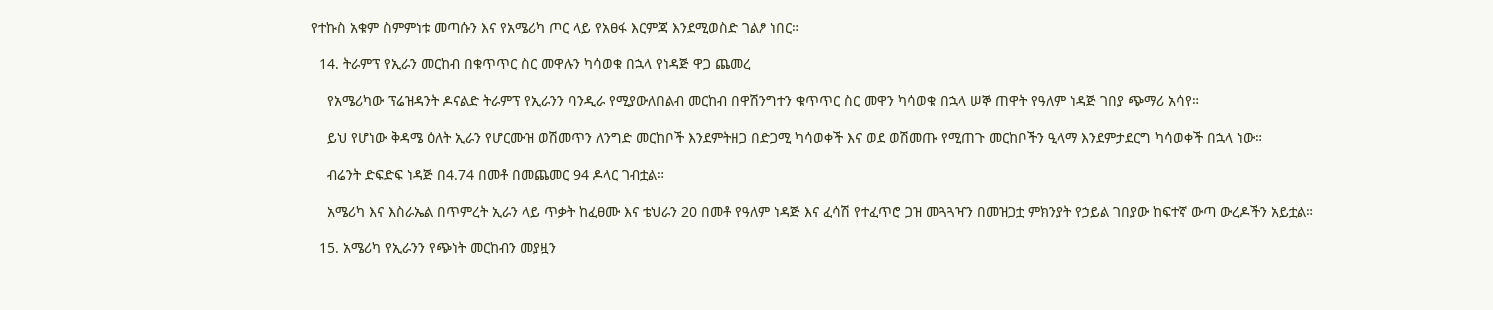የተኩስ አቁም ስምምነቱ መጣሱን እና የአሜሪካ ጦር ላይ የአፀፋ እርምጃ እንደሚወስድ ገልፆ ነበር።

  14. ትራምፕ የኢራን መርከብ በቁጥጥር ስር መዋሉን ካሳወቁ በኋላ የነዳጅ ዋጋ ጨመረ

    የአሜሪካው ፕሬዝዳንት ዶናልድ ትራምፕ የኢራንን ባንዲራ የሚያውለበልብ መርከብ በዋሽንግተን ቁጥጥር ስር መዋን ካሳወቁ በኋላ ሠኞ ጠዋት የዓለም ነዳጅ ገበያ ጭማሪ አሳየ።

    ይህ የሆነው ቅዳሜ ዕለት ኢራን የሆርሙዝ ወሽመጥን ለንግድ መርከቦች እንደምትዘጋ በድጋሚ ካሳወቀች እና ወደ ወሽመጡ የሚጠጉ መርከቦችን ዒላማ እንደምታደርግ ካሳወቀች በኋላ ነው።

    ብሬንት ድፍድፍ ነዳጅ በ4.74 በመቶ በመጨመር 94 ዶላር ገብቷል።

    አሜሪካ እና እስራኤል በጥምረት ኢራን ላይ ጥቃት ከፈፀሙ እና ቴህራን 20 በመቶ የዓለም ነዳጅ እና ፈሳሽ የተፈጥሮ ጋዝ መጓጓዣን በመዝጋቷ ምክንያት የኃይል ገበያው ከፍተኛ ውጣ ውረዶችን አይቷል።

  15. አሜሪካ የኢራንን የጭነት መርከብን መያዟን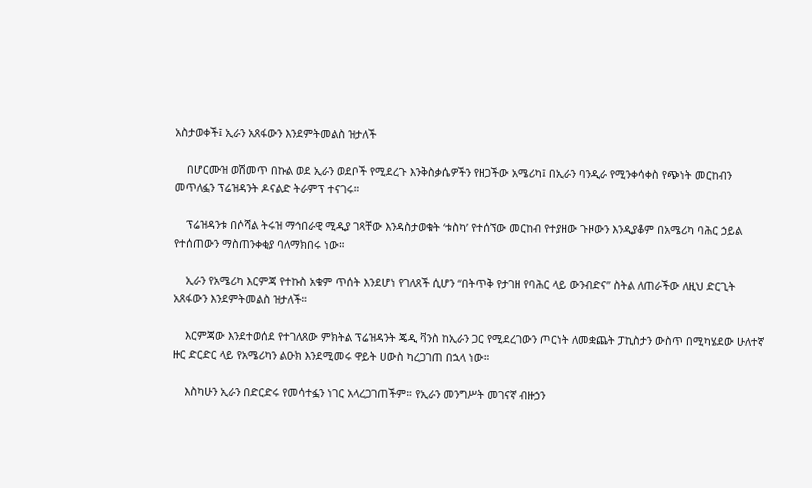አስታወቀች፤ ኢራን አጸፋውን እንደምትመልስ ዝታለች

    በሆርሙዝ ወሽመጥ በኩል ወደ ኢራን ወደቦች የሚደረጉ እንቅስቃሴዎችን የዘጋችው አሜሪካ፤ በኢራን ባንዲራ የሚንቀሳቀስ የጭነት መርከብን መጥለፏን ፕሬዝዳንት ዶናልድ ትራምፕ ተናገሩ።

    ፕሬዝዳንቱ በሶሻል ትሩዝ ማኅበራዊ ሚዲያ ገጻቸው እንዳስታወቁት ‘ቱስካ’ የተሰኘው መርከብ የተያዘው ጉዞውን እንዲያቆም በአሜሪካ ባሕር ኃይል የተሰጠውን ማስጠንቀቂያ ባለማክበሩ ነው።

    ኢራን የአሜሪካ እርምጃ የተኩስ አቁም ጥሰት እንደሆነ የገለጸች ሲሆን “በትጥቅ የታገዘ የባሕር ላይ ውንብድና” ስትል ለጠራችው ለዚህ ድርጊት አጸፋውን እንደምትመልስ ዝታለች።

    እርምጃው እንደተወሰደ የተገለጸው ምክትል ፕሬዝዳንት ጄዲ ቫንስ ከኢራን ጋር የሚደረገውን ጦርነት ለመቋጨት ፓኪስታን ውስጥ በሚካሄደው ሁለተኛ ዙር ድርድር ላይ የአሜሪካን ልዑክ እንደሚመሩ ዋይት ሀውስ ካረጋገጠ በኋላ ነው።

    እስካሁን ኢራን በድርድሩ የመሳተፏን ነገር አላረጋገጠችም። የኢራን መንግሥት መገናኛ ብዙኃን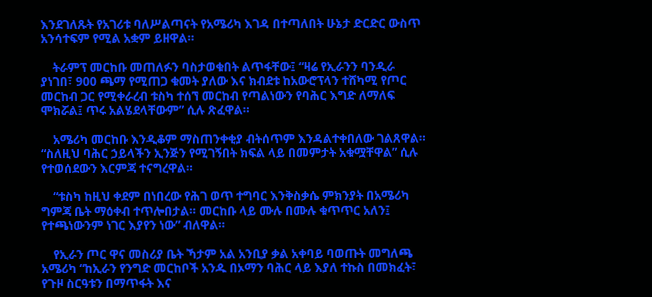እንደገለጹት የአገሪቱ ባለሥልጣናት የአሜሪካ እገዳ በተጣለበት ሁኔታ ድርድር ውስጥ አንሳተፍም የሚል አቋም ይዘዋል።

    ትራምፕ መርከቡ መጠለፉን ባስታወቁበት ልጥፋቸው፤ “ዛሬ የኢራንን ባንዲራ ያነገበ፣ 900 ጫማ የሚጠጋ ቁመት ያለው እና ክብደቱ ከአውሮፕላን ተሸካሚ የጦር መርከብ ጋር የሚቀራረብ ቱስካ ተሰኘ መርከብ የጣልነውን የባሕር እግድ ለማለፍ ሞክሯል፤ ጥሩ አልሄደላቸውም” ሲሉ ጽፈዋል።

    አሜሪካ መርከቡ እንዲቆም ማስጠንቀቂያ ብትሰጥም እንዳልተቀበለው ገልጸዋል። “ስለዚህ ባሕር ኃይላችን ኢንጅን የሚገኝበት ክፍል ላይ በመምታት አቁሟቸዋል” ሲሉ የተወሰደውን እርምጃ ተናግረዋል።

    “ቱስካ ከዚህ ቀደም በነበረው የሕገ ወጥ ተግባር እንቅስቃሴ ምክንያት በአሜሪካ ግምጃ ቤት ማዕቀብ ተጥሎበታል። መርከቡ ላይ ሙሉ በሙሉ ቁጥጥር አለን፤ የተጫነውንም ነገር እያየን ነው” ብለዋል።

    የኢራን ጦር ዋና መስሪያ ቤት ኻታም አል አንቢያ ቃል አቀባይ ባወጡት መግለጫ አሜሪካ “ከኢራን የንግድ መርከቦች አንዱ በኦማን ባሕር ላይ እያለ ተኩስ በመክፈት፣ የጉዞ ስርዓቱን በማጥፋት እና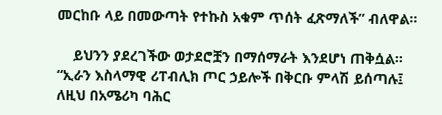መርከቡ ላይ በመውጣት የተኩስ አቁም ጥሰት ፈጽማለች” ብለዋል።

    ይህንን ያደረገችው ወታደሮቿን በማሰማራት እንደሆነ ጠቅሷል። “ኢራን እስላማዊ ሪፐብሊክ ጦር ኃይሎች በቅርቡ ምላሽ ይሰጣሉ፤ ለዚህ በአሜሪካ ባሕር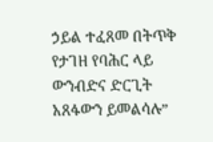ኃይል ተፈጸመ በትጥቅ የታገዘ የባሕር ላይ ውንብድና ድርጊት አጸፋውን ይመልሳሉ”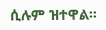ሲሉም ዝተዋል።